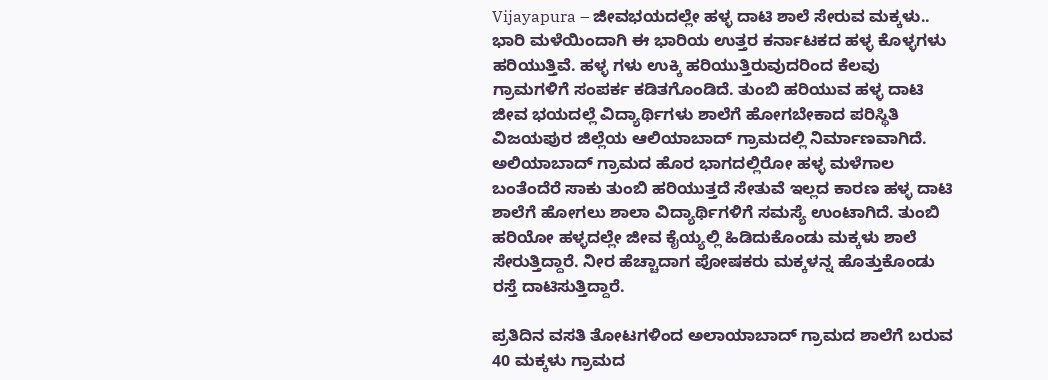Vijayapura – ಜೀವಭಯದಲ್ಲೇ ಹಳ್ಳ ದಾಟಿ ಶಾಲೆ ಸೇರುವ ಮಕ್ಕಳು..
ಭಾರಿ ಮಳೆಯಿಂದಾಗಿ ಈ ಭಾರಿಯ ಉತ್ತರ ಕರ್ನಾಟಕದ ಹಳ್ಳ ಕೊಳ್ಳಗಳು ಹರಿಯುತ್ತಿವೆ. ಹಳ್ಳ ಗಳು ಉಕ್ಕಿ ಹರಿಯುತ್ತಿರುವುದರಿಂದ ಕೆಲವು ಗ್ರಾಮಗಳಿಗೆ ಸಂಪರ್ಕ ಕಡಿತಗೊಂಡಿದೆ. ತುಂಬಿ ಹರಿಯುವ ಹಳ್ಳ ದಾಟಿ ಜೀವ ಭಯದಲ್ಲೆ ವಿದ್ಯಾರ್ಥಿಗಳು ಶಾಲೆಗೆ ಹೋಗಬೇಕಾದ ಪರಿಸ್ಥಿತಿ ವಿಜಯಪುರ ಜಿಲ್ಲೆಯ ಆಲಿಯಾಬಾದ್ ಗ್ರಾಮದಲ್ಲಿ ನಿರ್ಮಾಣವಾಗಿದೆ.
ಅಲಿಯಾಬಾದ್ ಗ್ರಾಮದ ಹೊರ ಭಾಗದಲ್ಲಿರೋ ಹಳ್ಳ ಮಳೆಗಾಲ ಬಂತೆಂದೆರೆ ಸಾಕು ತುಂಬಿ ಹರಿಯುತ್ತದೆ ಸೇತುವೆ ಇಲ್ಲದ ಕಾರಣ ಹಳ್ಳ ದಾಟಿ ಶಾಲೆಗೆ ಹೋಗಲು ಶಾಲಾ ವಿದ್ಯಾರ್ಥಿಗಳಿಗೆ ಸಮಸ್ಯೆ ಉಂಟಾಗಿದೆ. ತುಂಬಿ ಹರಿಯೋ ಹಳ್ಳದಲ್ಲೇ ಜೀವ ಕೈಯ್ಯಲ್ಲಿ ಹಿಡಿದುಕೊಂಡು ಮಕ್ಕಳು ಶಾಲೆ ಸೇರುತ್ತಿದ್ದಾರೆ. ನೀರ ಹೆಚ್ಚಾದಾಗ ಪೋಷಕರು ಮಕ್ಕಳನ್ನ ಹೊತ್ತುಕೊಂಡು ರಸ್ತೆ ದಾಟಿಸುತ್ತಿದ್ದಾರೆ.

ಪ್ರತಿದಿನ ವಸತಿ ತೋಟಗಳಿಂದ ಅಲಾಯಾಬಾದ್ ಗ್ರಾಮದ ಶಾಲೆಗೆ ಬರುವ 40 ಮಕ್ಕಳು ಗ್ರಾಮದ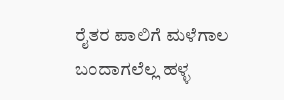ರೈತರ ಪಾಲಿಗೆ ಮಳೆಗಾಲ ಬಂದಾಗಲೆಲ್ಲ ಹಳ್ಳ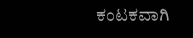ಕಂಟಕವಾಗಿ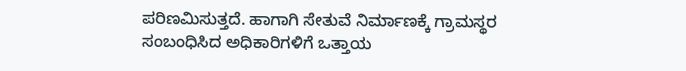ಪರಿಣಮಿಸುತ್ತದೆ. ಹಾಗಾಗಿ ಸೇತುವೆ ನಿರ್ಮಾಣಕ್ಕೆ ಗ್ರಾಮಸ್ಥರ ಸಂಬಂಧಿಸಿದ ಅಧಿಕಾರಿಗಳಿಗೆ ಒತ್ತಾಯ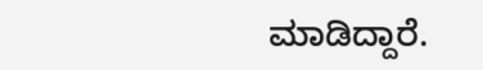ಮಾಡಿದ್ದಾರೆ.